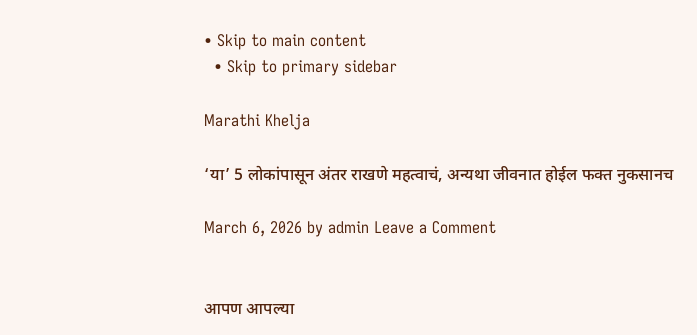• Skip to main content
  • Skip to primary sidebar

Marathi Khelja

‘या’ 5 लोकांपासून अंतर राखणे महत्वाचं, अन्यथा जीवनात होईल फक्त नुकसानच

March 6, 2026 by admin Leave a Comment


आपण आपल्या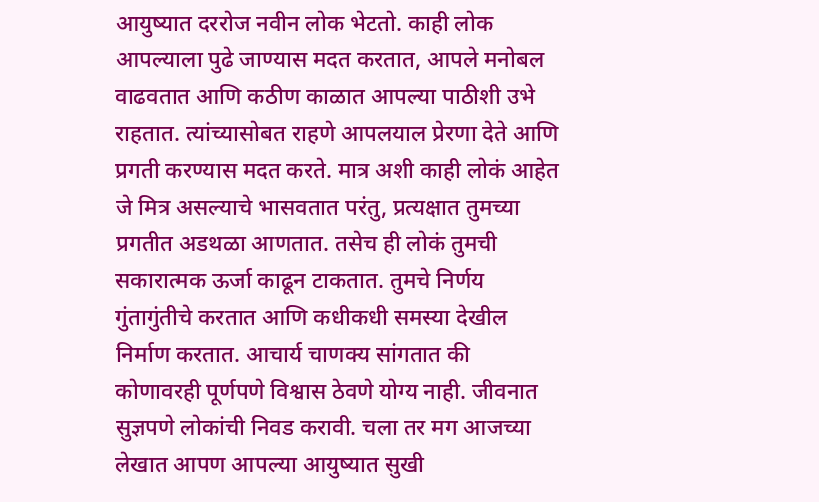आयुष्यात दररोज नवीन लोक भेटतो. काही लोक आपल्याला पुढे जाण्यास मदत करतात, आपले मनोबल वाढवतात आणि कठीण काळात आपल्या पाठीशी उभे राहतात. त्यांच्यासोबत राहणे आपलयाल प्रेरणा देते आणि प्रगती करण्यास मदत करते. मात्र अशी काही लोकं आहेत जे मित्र असल्याचे भासवतात परंतु, प्रत्यक्षात तुमच्या प्रगतीत अडथळा आणतात. तसेच ही लोकं तुमची सकारात्मक ऊर्जा काढून टाकतात. तुमचे निर्णय गुंतागुंतीचे करतात आणि कधीकधी समस्या देखील निर्माण करतात. आचार्य चाणक्य सांगतात की कोणावरही पूर्णपणे विश्वास ठेवणे योग्य नाही. जीवनात सुज्ञपणे लोकांची निवड करावी. चला तर मग आजच्या लेखात आपण आपल्या आयुष्यात सुखी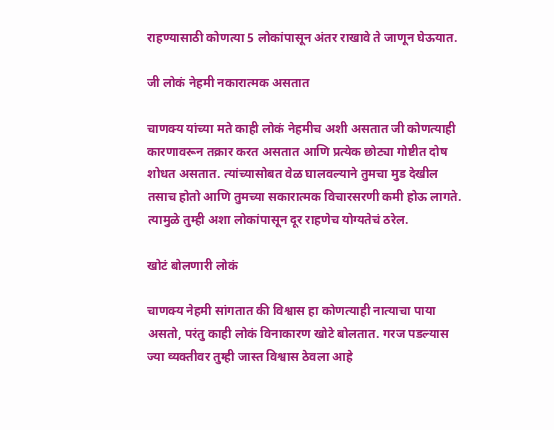राहण्यासाठी कोणत्या 5 लोकांपासून अंतर राखावे ते जाणून घेऊयात.

जी लोकं नेहमी नकारात्मक असतात

चाणक्य यांच्या मते काही लोकं नेहमीच अशी असतात जी कोणत्याही कारणावरून तक्रार करत असतात आणि प्रत्येक छोट्या गोष्टीत दोष शोधत असतात. त्यांच्यासोबत वेळ घालवल्याने तुमचा मुड देखील तसाच होतो आणि तुमच्या सकारात्मक विचारसरणी कमी होऊ लागते. त्यामुळे तुम्ही अशा लोकांपासून दूर राहणेच योग्यतेचं ठरेल.

खोटं बोलणारी लोकं

चाणक्य नेहमी सांगतात की विश्वास हा कोणत्याही नात्याचा पाया असतो, परंतु काही लोकं विनाकारण खोटे बोलतात. गरज पडल्यास ज्या व्यक्तीवर तुम्ही जास्त विश्वास ठेवला आहे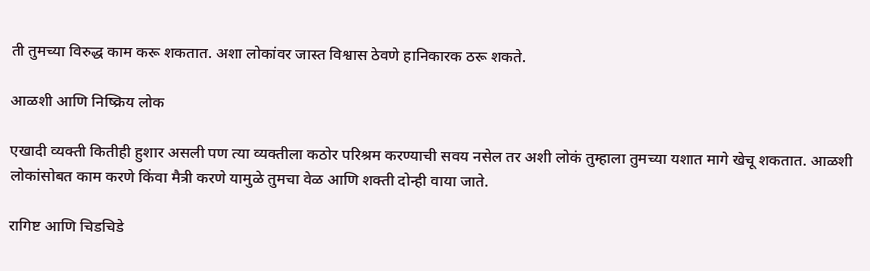ती तुमच्या विरुद्ध काम करू शकतात. अशा लोकांवर जास्त विश्वास ठेवणे हानिकारक ठरू शकते.

आळशी आणि निष्क्रिय लोक

एखादी व्यक्ती कितीही हुशार असली पण त्या व्यक्तीला कठोर परिश्रम करण्याची सवय नसेल तर अशी लोकं तुम्हाला तुमच्या यशात मागे खेचू शकतात. आळशी लोकांसोबत काम करणे किंवा मैत्री करणे यामुळे तुमचा वेळ आणि शक्ती दोन्ही वाया जाते.

रागिष्ट आणि चिडचिडे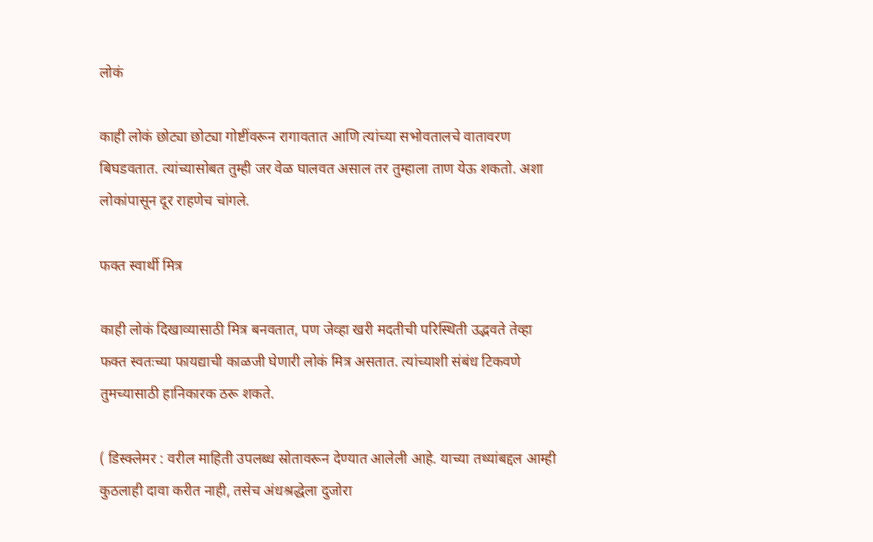लोकं

काही लोकं छोट्या छोट्या गोष्टींवरून रागावतात आणि त्यांच्या सभोवतालचे वातावरण बिघडवतात. त्यांच्यासोबत तुम्ही जर वेळ घालवत असाल तर तुम्हाला ताण येऊ शकतो. अशा लोकांपासून दूर राहणेच चांगले.

फक्त स्वार्थी मित्र

काही लोकं दिखाव्यासाठी मित्र बनवतात, पण जेव्हा खरी मदतीची परिस्थिती उद्भवते तेव्हा फक्त स्वतःच्या फायद्याची काळजी घेणारी लोकं मित्र असतात. त्यांच्याशी संबंध टिकवणे तुमच्यासाठी हानिकारक ठरू शकते.

( डिस्क्लेमर : वरील माहिती उपलब्ध स्रोतावरून देण्यात आलेली आहे. याच्या तथ्यांबद्दल आम्ही कुठलाही दावा करीत नाही, तसेच अंधश्रद्धेला दुजोरा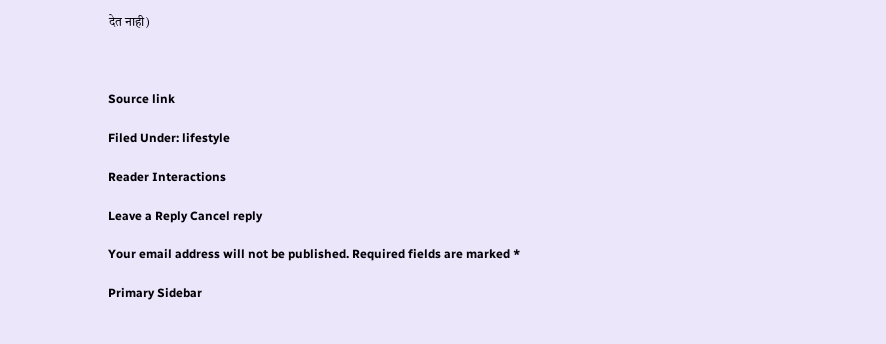देत नाही)



Source link

Filed Under: lifestyle

Reader Interactions

Leave a Reply Cancel reply

Your email address will not be published. Required fields are marked *

Primary Sidebar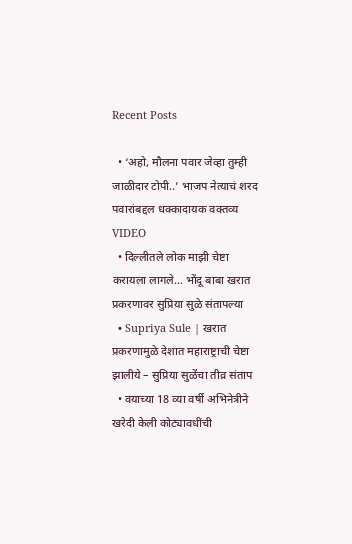Recent Posts

  • ‘अहो, मौलना पवार जेव्हा तुम्ही जाळीदार टोपी..’ भाजप नेत्याचं शरद पवारांबद्दल धक्कादायक वक्तव्य VIDEO
  • दिल्लीतले लोक माझी चेष्टा करायला लागले… भोंदू बाबा खरात प्रकरणावर सुप्रिया सुळे संतापल्या
  • Supriya Sule | खरात प्रकरणामुळे देशात महाराष्ट्राची चेष्टा झालीये – सुप्रिया सुळेंचा तीव्र संताप
  • वयाच्या 18 व्या वर्षी अभिनेत्रीने खरेदी केली कोट्यावधींची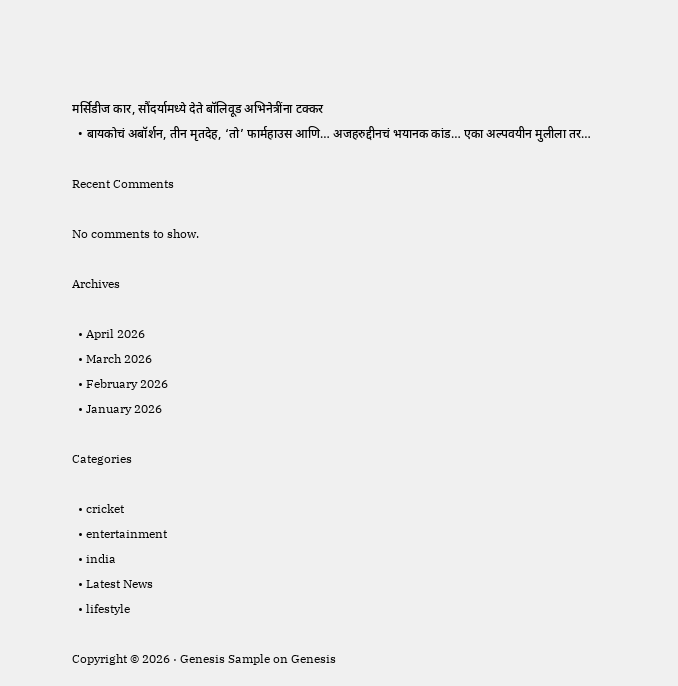मर्सिडीज कार, सौंदर्यामध्ये देते बॉलिवूड अभिनेत्रींना टक्कर
  • बायकोचं अबॉर्शन, तीन मृतदेह, ‘तो’ फार्महाउस आणि… अजहरुद्दीनचं भयानक कांड… एका अल्पवयीन मुलीला तर…

Recent Comments

No comments to show.

Archives

  • April 2026
  • March 2026
  • February 2026
  • January 2026

Categories

  • cricket
  • entertainment
  • india
  • Latest News
  • lifestyle

Copyright © 2026 · Genesis Sample on Genesis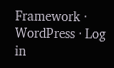Framework · WordPress · Log in